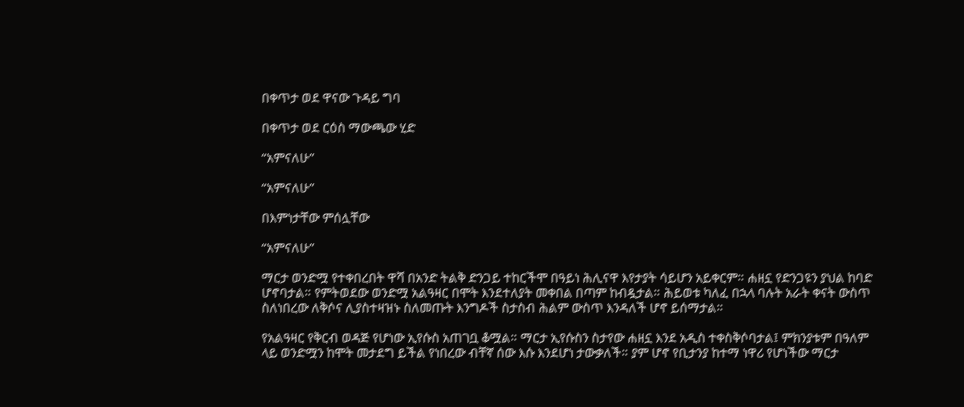በቀጥታ ወደ ዋናው ጉዳይ ግባ

በቀጥታ ወደ ርዕስ ማውጫው ሂድ

“አምናለሁ”

“አምናለሁ”

በእምነታቸው ምሰሏቸው

“አምናለሁ”

ማርታ ወንድሟ የተቀበረበት ዋሻ በአንድ ትልቅ ድንጋይ ተከርችሞ በዓይነ ሕሊናዋ እየታያት ሳይሆን አይቀርም። ሐዘኗ የድንጋዩን ያህል ከባድ ሆኖባታል። የምትወደው ወንድሟ አልዓዛር በሞት እንደተለያት መቀበል በጣም ከብዷታል። ሕይወቱ ካለፈ በኋላ ባሉት አራት ቀናት ውስጥ ስለነበረው ለቅሶና ሊያስተዛዝኑ ስለመጡት እንግዶች ስታስብ ሕልም ውስጥ እንዳለች ሆኖ ይሰማታል።

የአልዓዛር የቅርብ ወዳጅ የሆነው ኢየሱስ አጠገቧ ቆሟል። ማርታ ኢየሱስን ስታየው ሐዘኗ እንደ አዲስ ተቀስቅሶባታል፤ ምክንያቱም በዓለም ላይ ወንድሟን ከሞት መታደግ ይችል የነበረው ብቸኛ ሰው እሱ እንደሆነ ታውቃለች። ያም ሆኖ የቢታንያ ከተማ ነዋሪ የሆነችው ማርታ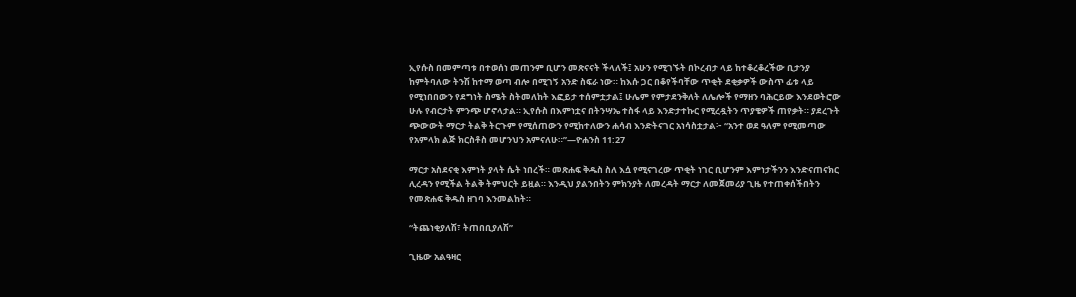ኢየሱስ በመምጣቱ በተወሰነ መጠንም ቢሆን መጽናናት ችላለች፤ አሁን የሚገኙት በኮረብታ ላይ ከተቆረቆረችው ቢታንያ ከምትባለው ትንሽ ከተማ ወጣ ብሎ በሚገኝ አንድ ስፍራ ነው። ከእሱ ጋር በቆየችባቸው ጥቂት ደቂቃዎች ውስጥ ፊቱ ላይ የሚነበበውን የደግነት ስሜት ስትመለከት እፎይታ ተሰምቷታል፤ ሁሌም የምታደንቅለት ለሌሎች የማዘን ባሕርይው እንደወትሮው ሁሉ የብርታት ምንጭ ሆኖላታል። ኢየሱስ በእምነቷና በትንሣኤ ተስፋ ላይ እንድታተኩር የሚረዷትን ጥያቄዎች ጠየቃት። ያደረጉት ጭውውት ማርታ ትልቅ ትርጉም የሚሰጠውን የሚከተለውን ሐሳብ እንድትናገር አነሳስቷታል፦ “አንተ ወደ ዓለም የሚመጣው የአምላክ ልጅ ክርስቶስ መሆንህን አምናለሁ።”—ዮሐንስ 11:27

ማርታ አስደናቂ እምነት ያላት ሴት ነበረች። መጽሐፍ ቅዱስ ስለ እሷ የሚናገረው ጥቂት ነገር ቢሆንም እምነታችንን እንድናጠናክር ሊረዳን የሚችል ትልቅ ትምህርት ይዟል። እንዲህ ያልንበትን ምክንያት ለመረዳት ማርታ ለመጀመሪያ ጊዜ የተጠቀሰችበትን የመጽሐፍ ቅዱስ ዘገባ እንመልከት።

“ትጨነቂያለሽ፣ ትጠበቢያለሽ”

ጊዜው አልዓዛር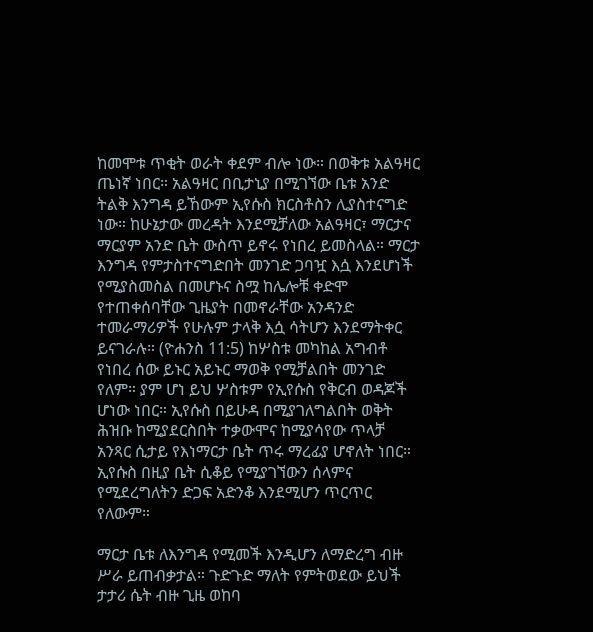ከመሞቱ ጥቂት ወራት ቀደም ብሎ ነው። በወቅቱ አልዓዛር ጤነኛ ነበር። አልዓዛር በቢታኒያ በሚገኘው ቤቱ አንድ ትልቅ እንግዳ ይኸውም ኢየሱስ ክርስቶስን ሊያስተናግድ ነው። ከሁኔታው መረዳት እንደሚቻለው አልዓዛር፣ ማርታና ማርያም አንድ ቤት ውስጥ ይኖሩ የነበረ ይመስላል። ማርታ እንግዳ የምታስተናግድበት መንገድ ጋባዧ እሷ እንደሆነች የሚያስመስል በመሆኑና ስሟ ከሌሎቹ ቀድሞ የተጠቀሰባቸው ጊዜያት በመኖራቸው አንዳንድ ተመራማሪዎች የሁሉም ታላቅ እሷ ሳትሆን እንደማትቀር ይናገራሉ። (ዮሐንስ 11:5) ከሦስቱ መካከል አግብቶ የነበረ ሰው ይኑር አይኑር ማወቅ የሚቻልበት መንገድ የለም። ያም ሆነ ይህ ሦስቱም የኢየሱስ የቅርብ ወዳጆች ሆነው ነበር። ኢየሱስ በይሁዳ በሚያገለግልበት ወቅት ሕዝቡ ከሚያደርስበት ተቃውሞና ከሚያሳየው ጥላቻ አንጻር ሲታይ የእነማርታ ቤት ጥሩ ማረፊያ ሆኖለት ነበር። ኢየሱስ በዚያ ቤት ሲቆይ የሚያገኘውን ሰላምና የሚደረግለትን ድጋፍ አድንቆ እንደሚሆን ጥርጥር የለውም።

ማርታ ቤቱ ለእንግዳ የሚመች እንዲሆን ለማድረግ ብዙ ሥራ ይጠብቃታል። ጉድጉድ ማለት የምትወደው ይህች ታታሪ ሴት ብዙ ጊዜ ወከባ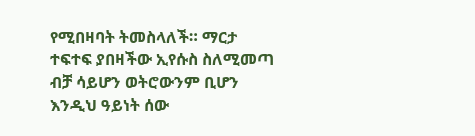የሚበዛባት ትመስላለች። ማርታ ተፍተፍ ያበዛችው ኢየሱስ ስለሚመጣ ብቻ ሳይሆን ወትሮውንም ቢሆን እንዲህ ዓይነት ሰው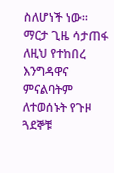ስለሆነች ነው። ማርታ ጊዜ ሳታጠፋ ለዚህ የተከበረ እንግዳዋና ምናልባትም ለተወሰኑት የጉዞ ጓደኞቹ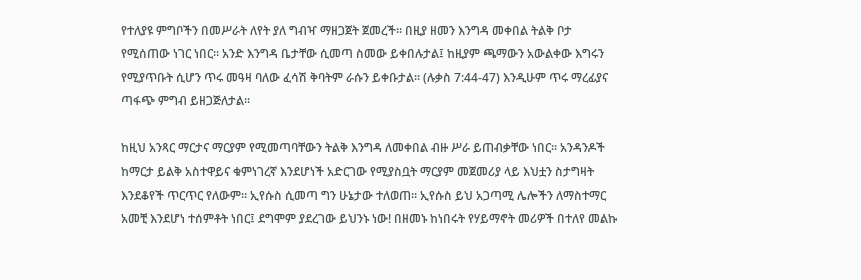የተለያዩ ምግቦችን በመሥራት ለየት ያለ ግብዣ ማዘጋጀት ጀመረች። በዚያ ዘመን እንግዳ መቀበል ትልቅ ቦታ የሚሰጠው ነገር ነበር። አንድ እንግዳ ቤታቸው ሲመጣ ስመው ይቀበሉታል፤ ከዚያም ጫማውን አውልቀው እግሩን የሚያጥቡት ሲሆን ጥሩ መዓዛ ባለው ፈሳሽ ቅባትም ራሱን ይቀቡታል። (ሉቃስ 7:44-47) እንዲሁም ጥሩ ማረፊያና ጣፋጭ ምግብ ይዘጋጅለታል።

ከዚህ አንጻር ማርታና ማርያም የሚመጣባቸውን ትልቅ እንግዳ ለመቀበል ብዙ ሥራ ይጠብቃቸው ነበር። አንዳንዶች ከማርታ ይልቅ አስተዋይና ቁምነገረኛ እንደሆነች አድርገው የሚያስቧት ማርያም መጀመሪያ ላይ እህቷን ስታግዛት እንደቆየች ጥርጥር የለውም። ኢየሱስ ሲመጣ ግን ሁኔታው ተለወጠ። ኢየሱስ ይህ አጋጣሚ ሌሎችን ለማስተማር አመቺ እንደሆነ ተሰምቶት ነበር፤ ደግሞም ያደረገው ይህንኑ ነው! በዘመኑ ከነበሩት የሃይማኖት መሪዎች በተለየ መልኩ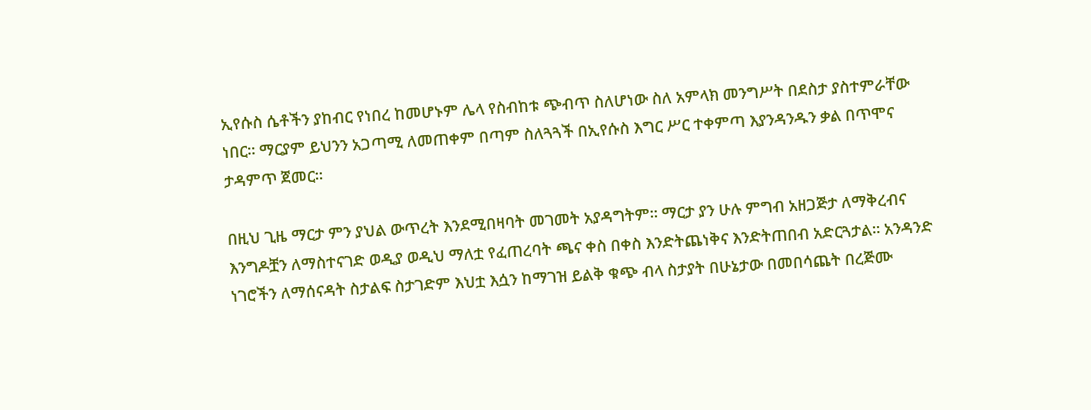ኢየሱስ ሴቶችን ያከብር የነበረ ከመሆኑም ሌላ የስብከቱ ጭብጥ ስለሆነው ስለ አምላክ መንግሥት በደስታ ያስተምራቸው ነበር። ማርያም ይህንን አጋጣሚ ለመጠቀም በጣም ስለጓጓች በኢየሱስ እግር ሥር ተቀምጣ እያንዳንዱን ቃል በጥሞና ታዳምጥ ጀመር።

በዚህ ጊዜ ማርታ ምን ያህል ውጥረት እንደሚበዛባት መገመት አያዳግትም። ማርታ ያን ሁሉ ምግብ አዘጋጅታ ለማቅረብና እንግዶቿን ለማስተናገድ ወዲያ ወዲህ ማለቷ የፈጠረባት ጫና ቀስ በቀስ እንድትጨነቅና እንድትጠበብ አድርጓታል። አንዳንድ ነገሮችን ለማሰናዳት ስታልፍ ስታገድም እህቷ እሷን ከማገዝ ይልቅ ቁጭ ብላ ስታያት በሁኔታው በመበሳጨት በረጅሙ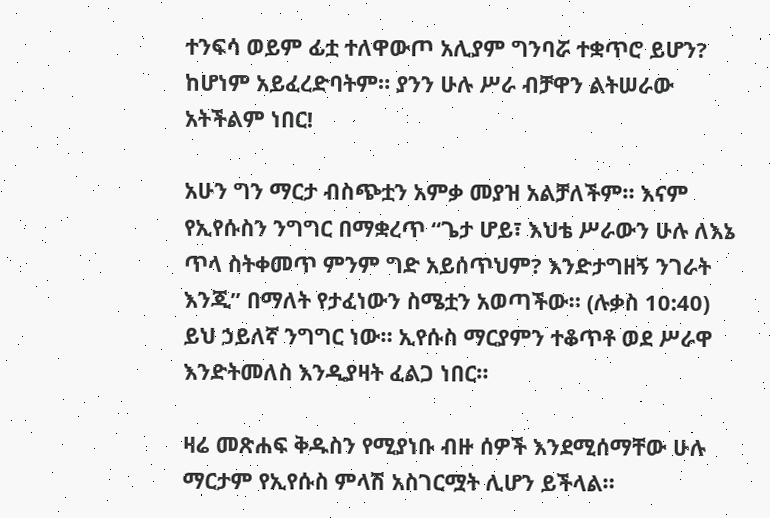ተንፍሳ ወይም ፊቷ ተለዋውጦ አሊያም ግንባሯ ተቋጥሮ ይሆን? ከሆነም አይፈረድባትም። ያንን ሁሉ ሥራ ብቻዋን ልትሠራው አትችልም ነበር!

አሁን ግን ማርታ ብስጭቷን አምቃ መያዝ አልቻለችም። እናም የኢየሱስን ንግግር በማቋረጥ “ጌታ ሆይ፣ እህቴ ሥራውን ሁሉ ለእኔ ጥላ ስትቀመጥ ምንም ግድ አይሰጥህም? እንድታግዘኝ ንገራት እንጂ” በማለት የታፈነውን ስሜቷን አወጣችው። (ሉቃስ 10:40) ይህ ኃይለኛ ንግግር ነው። ኢየሱስ ማርያምን ተቆጥቶ ወደ ሥራዋ እንድትመለስ እንዲያዛት ፈልጋ ነበር።

ዛሬ መጽሐፍ ቅዱስን የሚያነቡ ብዙ ሰዎች እንደሚሰማቸው ሁሉ ማርታም የኢየሱስ ምላሽ አስገርሟት ሊሆን ይችላል።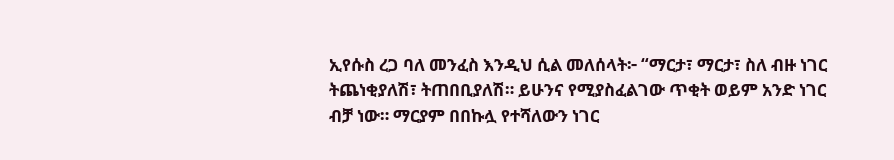ኢየሱስ ረጋ ባለ መንፈስ እንዲህ ሲል መለሰላት፦ “ማርታ፣ ማርታ፣ ስለ ብዙ ነገር ትጨነቂያለሽ፣ ትጠበቢያለሽ። ይሁንና የሚያስፈልገው ጥቂት ወይም አንድ ነገር ብቻ ነው። ማርያም በበኩሏ የተሻለውን ነገር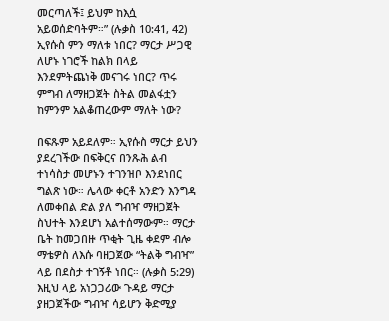መርጣለች፤ ይህም ከእሷ አይወሰድባትም።” (ሉቃስ 10:41, 42) ኢየሱስ ምን ማለቱ ነበር? ማርታ ሥጋዊ ለሆኑ ነገሮች ከልክ በላይ እንደምትጨነቅ መናገሩ ነበር? ጥሩ ምግብ ለማዘጋጀት ስትል መልፋቷን ከምንም አልቆጠረውም ማለት ነው?

በፍጹም አይደለም። ኢየሱስ ማርታ ይህን ያደረገችው በፍቅርና በንጹሕ ልብ ተነሳስታ መሆኑን ተገንዝቦ እንደነበር ግልጽ ነው። ሌላው ቀርቶ አንድን እንግዳ ለመቀበል ድል ያለ ግብዣ ማዘጋጀት ስህተት እንደሆነ አልተሰማውም። ማርታ ቤት ከመጋበዙ ጥቂት ጊዜ ቀደም ብሎ ማቴዎስ ለእሱ ባዘጋጀው “ትልቅ ግብዣ” ላይ በደስታ ተገኝቶ ነበር። (ሉቃስ 5:29) እዚህ ላይ አነጋጋሪው ጉዳይ ማርታ ያዘጋጀችው ግብዣ ሳይሆን ቅድሚያ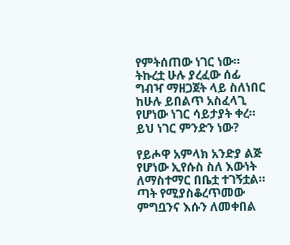የምትሰጠው ነገር ነው። ትኩረቷ ሁሉ ያረፈው ሰፊ ግብዣ ማዘጋጀት ላይ ስለነበር ከሁሉ ይበልጥ አስፈላጊ የሆነው ነገር ሳይታያት ቀረ። ይህ ነገር ምንድን ነው?

የይሖዋ አምላክ አንድያ ልጅ የሆነው ኢየሱስ ስለ እውነት ለማስተማር በቤቷ ተገኝቷል። ጣት የሚያስቆረጥመው ምግቧንና እሱን ለመቀበል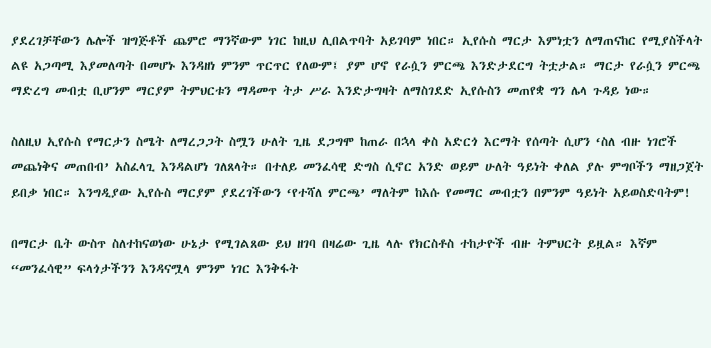ያደረገቻቸውን ሌሎች ዝግጅቶች ጨምሮ ማንኛውም ነገር ከዚህ ሊበልጥባት አይገባም ነበር። ኢየሱስ ማርታ እምነቷን ለማጠናከር የሚያስችላት ልዩ አጋጣሚ እያመለጣት በመሆኑ እንዳዘነ ምንም ጥርጥር የለውም፤ ያም ሆኖ የራሷን ምርጫ እንድታደርግ ትቷታል። ማርታ የራሷን ምርጫ ማድረግ መብቷ ቢሆንም ማርያም ትምህርቱን ማዳመጥ ትታ ሥራ እንድታግዛት ለማስገደድ ኢየሱስን መጠየቋ ግን ሌላ ጉዳይ ነው።

ስለዚህ ኢየሱስ የማርታን ስሜት ለማረጋጋት ስሟን ሁለት ጊዜ ደጋግሞ ከጠራ በኋላ ቀስ አድርጎ እርማት የሰጣት ሲሆን ‘ስለ ብዙ ነገሮች መጨነቅና መጠበብ’ አስፈላጊ እንዳልሆነ ገለጸላት። በተለይ መንፈሳዊ ድግስ ሲኖር አንድ ወይም ሁለት ዓይነት ቀለል ያሉ ምግቦችን ማዘጋጀት ይበቃ ነበር። እንግዲያው ኢየሱስ ማርያም ያደረገችውን ‘የተሻለ ምርጫ’ ማለትም ከእሱ የመማር መብቷን በምንም ዓይነት አይወስድባትም!

በማርታ ቤት ውስጥ ስለተከናወነው ሁኔታ የሚገልጸው ይህ ዘገባ በዛሬው ጊዜ ላሉ የክርስቶስ ተከታዮች ብዙ ትምህርት ይዟል። እኛም “መንፈሳዊ” ፍላጎታችንን እንዳናሟላ ምንም ነገር እንቅፋት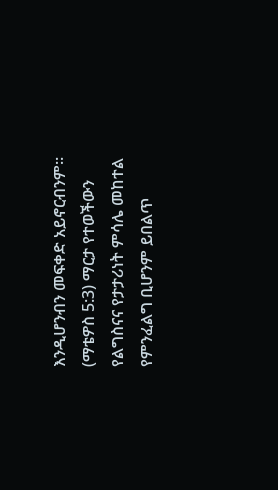እንዲሆንብን መፍቀድ አይኖርብንም። (ማቴዎስ 5:3) ማርታ የተወችውን የልግስናና የታታሪነት ምሳሌ መከተል የምንፈልግ ቢሆንም ይበልጥ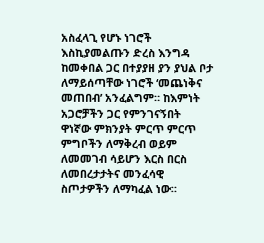አስፈላጊ የሆኑ ነገሮች እስኪያመልጡን ድረስ እንግዳ ከመቀበል ጋር በተያያዘ ያን ያህል ቦታ ለማይሰጣቸው ነገሮች ‘መጨነቅና መጠበብ’ አንፈልግም። ከእምነት አጋሮቻችን ጋር የምንገናኝበት ዋነኛው ምክንያት ምርጥ ምርጥ ምግቦችን ለማቅረብ ወይም ለመመገብ ሳይሆን እርስ በርስ ለመበረታታትና መንፈሳዊ ስጦታዎችን ለማካፈል ነው።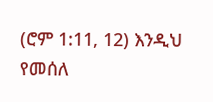(ሮም 1:11, 12) እንዲህ የመሰለ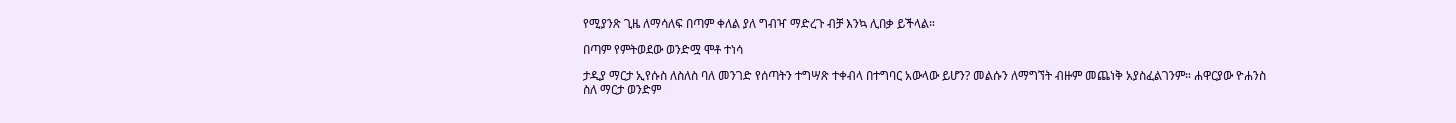የሚያንጽ ጊዜ ለማሳለፍ በጣም ቀለል ያለ ግብዣ ማድረጉ ብቻ እንኳ ሊበቃ ይችላል።

በጣም የምትወደው ወንድሟ ሞቶ ተነሳ

ታዲያ ማርታ ኢየሱስ ለስለስ ባለ መንገድ የሰጣትን ተግሣጽ ተቀብላ በተግባር አውላው ይሆን? መልሱን ለማግኘት ብዙም መጨነቅ አያስፈልገንም። ሐዋርያው ዮሐንስ ስለ ማርታ ወንድም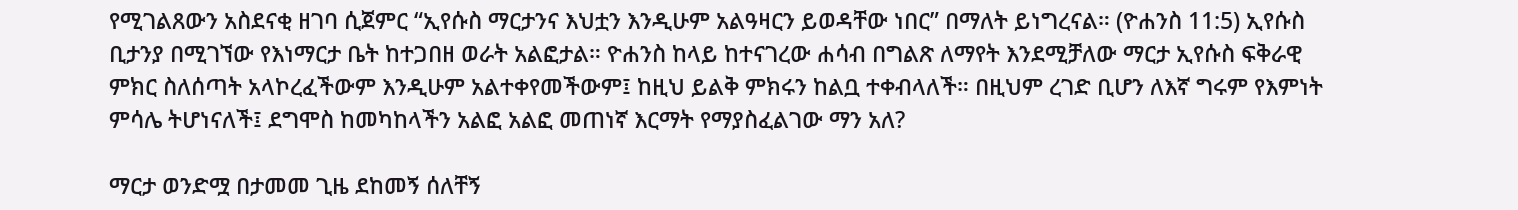የሚገልጸውን አስደናቂ ዘገባ ሲጀምር “ኢየሱስ ማርታንና እህቷን እንዲሁም አልዓዛርን ይወዳቸው ነበር” በማለት ይነግረናል። (ዮሐንስ 11:5) ኢየሱስ ቢታንያ በሚገኘው የእነማርታ ቤት ከተጋበዘ ወራት አልፎታል። ዮሐንስ ከላይ ከተናገረው ሐሳብ በግልጽ ለማየት እንደሚቻለው ማርታ ኢየሱስ ፍቅራዊ ምክር ስለሰጣት አላኮረፈችውም እንዲሁም አልተቀየመችውም፤ ከዚህ ይልቅ ምክሩን ከልቧ ተቀብላለች። በዚህም ረገድ ቢሆን ለእኛ ግሩም የእምነት ምሳሌ ትሆነናለች፤ ደግሞስ ከመካከላችን አልፎ አልፎ መጠነኛ እርማት የማያስፈልገው ማን አለ?

ማርታ ወንድሟ በታመመ ጊዜ ደከመኝ ሰለቸኝ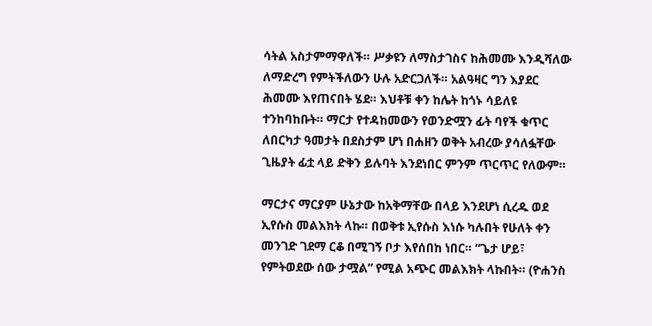ሳትል አስታምማዋለች። ሥቃዩን ለማስታገስና ከሕመሙ እንዲሻለው ለማድረግ የምትችለውን ሁሉ አድርጋለች። አልዓዛር ግን እያደር ሕመሙ እየጠናበት ሄደ። እህቶቹ ቀን ከሌት ከጎኑ ሳይለዩ ተንከባከቡት። ማርታ የተዳከመውን የወንድሟን ፊት ባየች ቁጥር ለበርካታ ዓመታት በደስታም ሆነ በሐዘን ወቅት አብረው ያሳለፏቸው ጊዜያት ፊቷ ላይ ድቅን ይሉባት እንደነበር ምንም ጥርጥር የለውም።

ማርታና ማርያም ሁኔታው ከአቅማቸው በላይ እንደሆነ ሲረዱ ወደ ኢየሱስ መልእክት ላኩ። በወቅቱ ኢየሱስ እነሱ ካሉበት የሁለት ቀን መንገድ ገደማ ርቆ በሚገኝ ቦታ እየሰበከ ነበር። “ጌታ ሆይ፣ የምትወደው ሰው ታሟል” የሚል አጭር መልእክት ላኩበት። (ዮሐንስ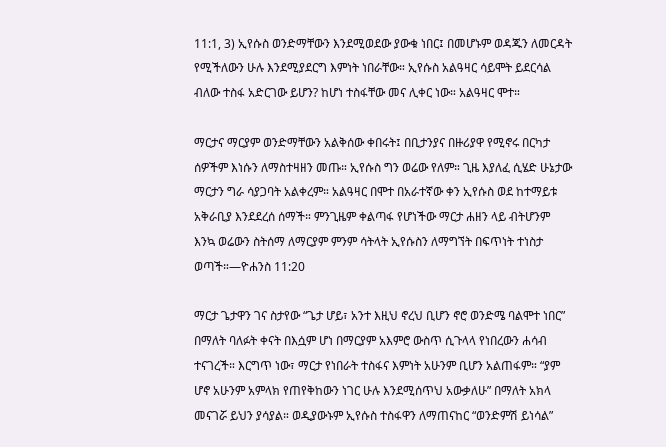11:1, 3) ኢየሱስ ወንድማቸውን እንደሚወደው ያውቁ ነበር፤ በመሆኑም ወዳጁን ለመርዳት የሚችለውን ሁሉ እንደሚያደርግ እምነት ነበራቸው። ኢየሱስ አልዓዛር ሳይሞት ይደርሳል ብለው ተስፋ አድርገው ይሆን? ከሆነ ተስፋቸው መና ሊቀር ነው። አልዓዛር ሞተ።

ማርታና ማርያም ወንድማቸውን አልቅሰው ቀበሩት፤ በቢታንያና በዙሪያዋ የሚኖሩ በርካታ ሰዎችም እነሱን ለማስተዛዘን መጡ። ኢየሱስ ግን ወሬው የለም። ጊዜ እያለፈ ሲሄድ ሁኔታው ማርታን ግራ ሳያጋባት አልቀረም። አልዓዛር በሞተ በአራተኛው ቀን ኢየሱስ ወደ ከተማይቱ አቅራቢያ እንደደረሰ ሰማች። ምንጊዜም ቀልጣፋ የሆነችው ማርታ ሐዘን ላይ ብትሆንም እንኳ ወሬውን ስትሰማ ለማርያም ምንም ሳትላት ኢየሱስን ለማግኘት በፍጥነት ተነስታ ወጣች።—ዮሐንስ 11:20

ማርታ ጌታዋን ገና ስታየው “ጌታ ሆይ፣ አንተ እዚህ ኖረህ ቢሆን ኖሮ ወንድሜ ባልሞተ ነበር” በማለት ባለፉት ቀናት በእሷም ሆነ በማርያም አእምሮ ውስጥ ሲጉላላ የነበረውን ሐሳብ ተናገረች። እርግጥ ነው፣ ማርታ የነበራት ተስፋና እምነት አሁንም ቢሆን አልጠፋም። “ያም ሆኖ አሁንም አምላክ የጠየቅከውን ነገር ሁሉ እንደሚሰጥህ አውቃለሁ” በማለት አክላ መናገሯ ይህን ያሳያል። ወዲያውኑም ኢየሱስ ተስፋዋን ለማጠናከር “ወንድምሽ ይነሳል”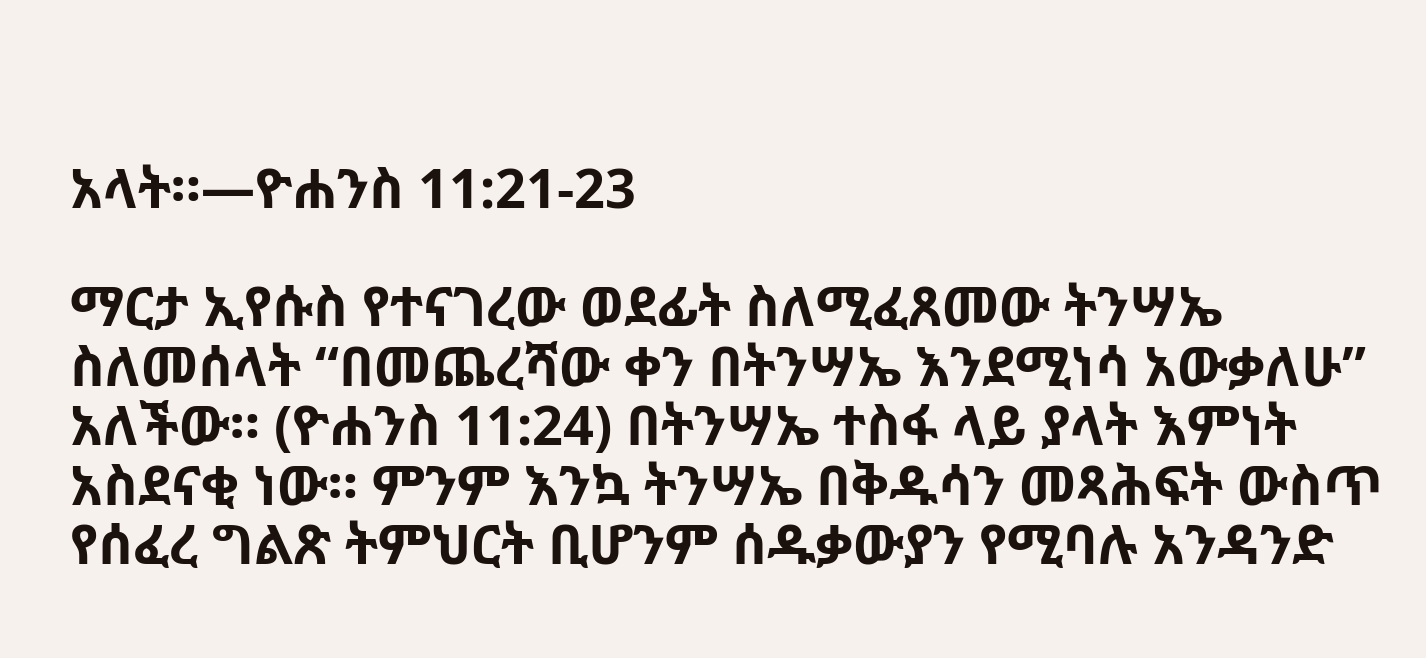አላት።—ዮሐንስ 11:21-23

ማርታ ኢየሱስ የተናገረው ወደፊት ስለሚፈጸመው ትንሣኤ ስለመሰላት “በመጨረሻው ቀን በትንሣኤ እንደሚነሳ አውቃለሁ” አለችው። (ዮሐንስ 11:24) በትንሣኤ ተስፋ ላይ ያላት እምነት አስደናቂ ነው። ምንም እንኳ ትንሣኤ በቅዱሳን መጻሕፍት ውስጥ የሰፈረ ግልጽ ትምህርት ቢሆንም ሰዱቃውያን የሚባሉ አንዳንድ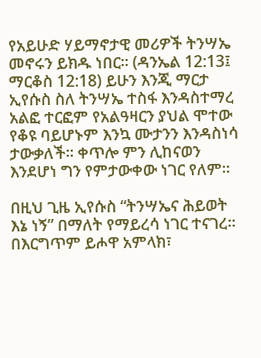የአይሁድ ሃይማኖታዊ መሪዎች ትንሣኤ መኖሩን ይክዱ ነበር። (ዳንኤል 12:13፤ ማርቆስ 12:18) ይሁን እንጂ ማርታ ኢየሱስ ስለ ትንሣኤ ተስፋ እንዳስተማረ አልፎ ተርፎም የአልዓዛርን ያህል ሞተው የቆዩ ባይሆኑም እንኳ ሙታንን እንዳስነሳ ታውቃለች። ቀጥሎ ምን ሊከናወን እንደሆነ ግን የምታውቀው ነገር የለም።

በዚህ ጊዜ ኢየሱስ “ትንሣኤና ሕይወት እኔ ነኝ” በማለት የማይረሳ ነገር ተናገረ። በእርግጥም ይሖዋ አምላክ፣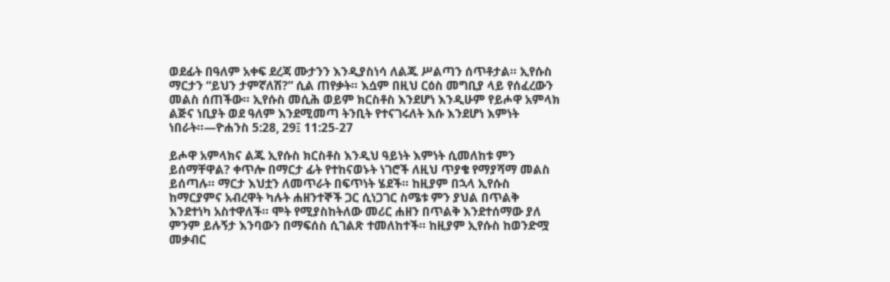ወደፊት በዓለም አቀፍ ደረጃ ሙታንን እንዲያስነሳ ለልጁ ሥልጣን ሰጥቶታል። ኢየሱስ ማርታን “ይህን ታምኛለሽ?” ሲል ጠየቃት። እሷም በዚህ ርዕስ መግቢያ ላይ የሰፈረውን መልስ ሰጠችው። ኢየሱስ መሲሕ ወይም ክርስቶስ እንደሆነ እንዲሁም የይሖዋ አምላክ ልጅና ነቢያት ወደ ዓለም እንደሚመጣ ትንቢት የተናገሩለት እሱ እንደሆነ እምነት ነበራት።—ዮሐንስ 5:28, 29፤ 11:25-27

ይሖዋ አምላክና ልጁ ኢየሱስ ክርስቶስ እንዲህ ዓይነት እምነት ሲመለከቱ ምን ይሰማቸዋል? ቀጥሎ በማርታ ፊት የተከናወኑት ነገሮች ለዚህ ጥያቄ የማያሻማ መልስ ይሰጣሉ። ማርታ እህቷን ለመጥራት በፍጥነት ሄደች። ከዚያም በኋላ ኢየሱስ ከማርያምና አብረዋት ካሉት ሐዘንተኞች ጋር ሲነጋገር ስሜቱ ምን ያህል በጥልቅ እንደተነካ አስተዋለች። ሞት የሚያስከትለው መሪር ሐዘን በጥልቅ እንደተሰማው ያለ ምንም ይሉኝታ እንባውን በማፍሰስ ሲገልጽ ተመለከተች። ከዚያም ኢየሱስ ከወንድሟ መቃብር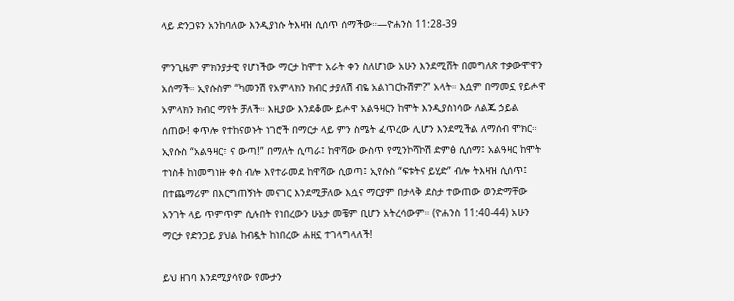ላይ ድንጋዩን አንከባለው እንዲያነሱ ትእዛዝ ሲሰጥ ሰማችው።—ዮሐንስ 11:28-39

ምንጊዜም ምክንያታዊ የሆነችው ማርታ ከሞተ አራት ቀን ስለሆነው አሁን እንደሚሸት በመግለጽ ተቃውሞዋን አሰማች። ኢየሱስም “ካመንሽ የአምላክን ክብር ታያለሽ ብዬ አልነገርኩሽም?” አላት። እሷም በማመኗ የይሖዋ አምላክን ክብር ማየት ቻለች። እዚያው እንደቆሙ ይሖዋ አልዓዛርን ከሞት እንዲያስነሳው ለልጁ ኃይል ሰጠው! ቀጥሎ የተከናወኑት ነገሮች በማርታ ላይ ምን ስሜት ፈጥረው ሊሆን እንደሚችል ለማሰብ ሞክር። ኢየሱስ “አልዓዛር፣ ና ውጣ!” በማለት ሲጣራ፤ ከዋሻው ውስጥ የሚንኮሻኮሽ ድምፅ ሲሰማ፤ አልዓዛር ከሞት ተነስቶ ከነመግነዙ ቀስ ብሎ እየተራመደ ከዋሻው ሲወጣ፤ ኢየሱስ “ፍቱትና ይሂድ” ብሎ ትእዛዝ ሲሰጥ፤ በተጨማሪም በእርግጠኝነት መናገር እንደሚቻለው እሷና ማርያም በታላቅ ደስታ ተውጠው ወንድማቸው አንገት ላይ ጥምጥም ሲሉበት የነበረውን ሁኔታ መቼም ቢሆን አትረሳውም። (ዮሐንስ 11:40-44) አሁን ማርታ የድንጋይ ያህል ከብዷት ከነበረው ሐዘኗ ተገላግላለች!

ይህ ዘገባ እንደሚያሳየው የሙታን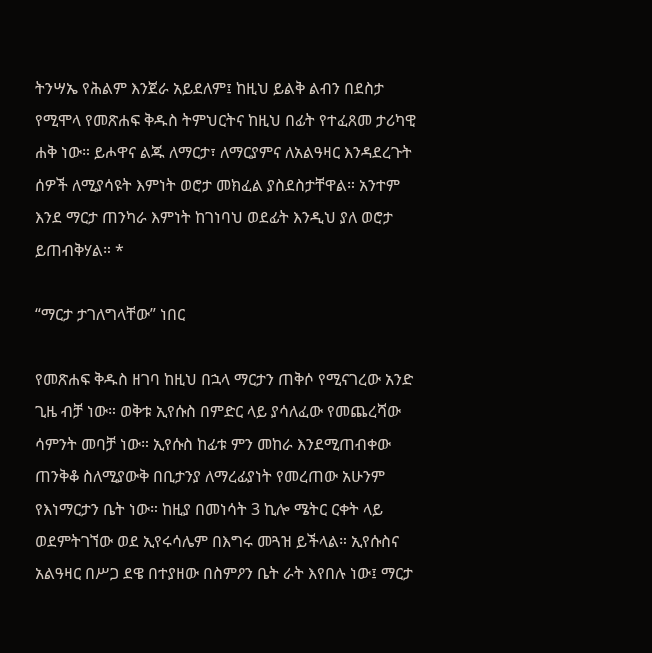ትንሣኤ የሕልም እንጀራ አይደለም፤ ከዚህ ይልቅ ልብን በደስታ የሚሞላ የመጽሐፍ ቅዱስ ትምህርትና ከዚህ በፊት የተፈጸመ ታሪካዊ ሐቅ ነው። ይሖዋና ልጁ ለማርታ፣ ለማርያምና ለአልዓዛር እንዳደረጉት ሰዎች ለሚያሳዩት እምነት ወሮታ መክፈል ያስደስታቸዋል። አንተም እንደ ማርታ ጠንካራ እምነት ከገነባህ ወደፊት እንዲህ ያለ ወሮታ ይጠብቅሃል። *

“ማርታ ታገለግላቸው” ነበር

የመጽሐፍ ቅዱስ ዘገባ ከዚህ በኋላ ማርታን ጠቅሶ የሚናገረው አንድ ጊዜ ብቻ ነው። ወቅቱ ኢየሱስ በምድር ላይ ያሳለፈው የመጨረሻው ሳምንት መባቻ ነው። ኢየሱስ ከፊቱ ምን መከራ እንደሚጠብቀው ጠንቅቆ ስለሚያውቅ በቢታንያ ለማረፊያነት የመረጠው አሁንም የእነማርታን ቤት ነው። ከዚያ በመነሳት 3 ኪሎ ሜትር ርቀት ላይ ወደምትገኘው ወደ ኢየሩሳሌም በእግሩ መጓዝ ይችላል። ኢየሱስና አልዓዛር በሥጋ ደዌ በተያዘው በስምዖን ቤት ራት እየበሉ ነው፤ ማርታ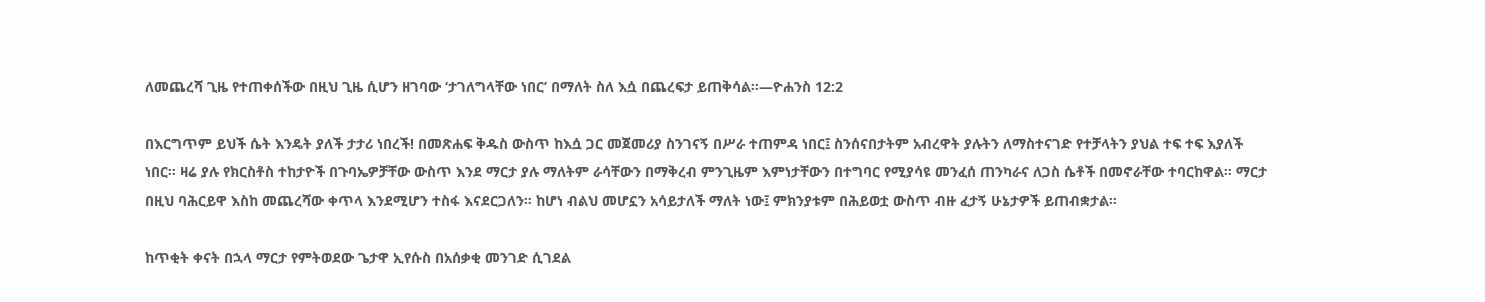ለመጨረሻ ጊዜ የተጠቀሰችው በዚህ ጊዜ ሲሆን ዘገባው ‘ታገለግላቸው ነበር’ በማለት ስለ እሷ በጨረፍታ ይጠቅሳል።—ዮሐንስ 12:2

በእርግጥም ይህች ሴት እንዴት ያለች ታታሪ ነበረች! በመጽሐፍ ቅዱስ ውስጥ ከእሷ ጋር መጀመሪያ ስንገናኝ በሥራ ተጠምዳ ነበር፤ ስንሰናበታትም አብረዋት ያሉትን ለማስተናገድ የተቻላትን ያህል ተፍ ተፍ እያለች ነበር። ዛሬ ያሉ የክርስቶስ ተከታዮች በጉባኤዎቻቸው ውስጥ እንደ ማርታ ያሉ ማለትም ራሳቸውን በማቅረብ ምንጊዜም እምነታቸውን በተግባር የሚያሳዩ መንፈሰ ጠንካራና ለጋስ ሴቶች በመኖራቸው ተባርከዋል። ማርታ በዚህ ባሕርይዋ እስከ መጨረሻው ቀጥላ እንደሚሆን ተስፋ እናደርጋለን። ከሆነ ብልህ መሆኗን አሳይታለች ማለት ነው፤ ምክንያቱም በሕይወቷ ውስጥ ብዙ ፈታኝ ሁኔታዎች ይጠብቋታል።

ከጥቂት ቀናት በኋላ ማርታ የምትወደው ጌታዋ ኢየሱስ በአሰቃቂ መንገድ ሲገደል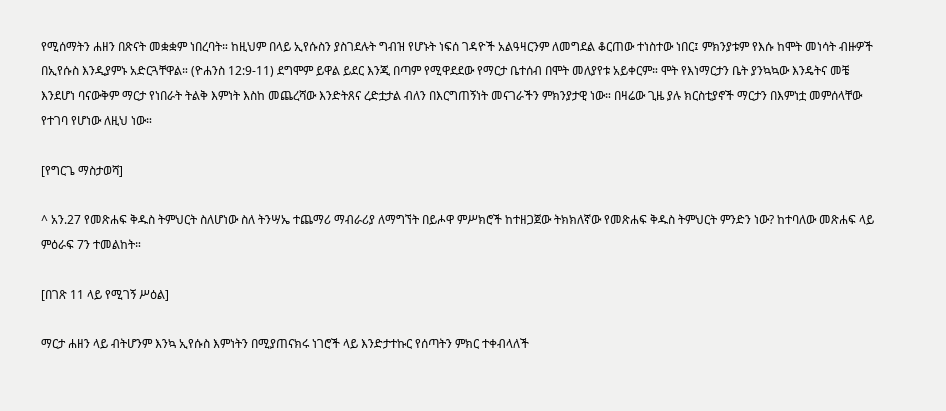የሚሰማትን ሐዘን በጽናት መቋቋም ነበረባት። ከዚህም በላይ ኢየሱስን ያስገደሉት ግብዝ የሆኑት ነፍሰ ገዳዮች አልዓዛርንም ለመግደል ቆርጠው ተነስተው ነበር፤ ምክንያቱም የእሱ ከሞት መነሳት ብዙዎች በኢየሱስ እንዲያምኑ አድርጓቸዋል። (ዮሐንስ 12:9-11) ደግሞም ይዋል ይደር እንጂ በጣም የሚዋደደው የማርታ ቤተሰብ በሞት መለያየቱ አይቀርም። ሞት የእነማርታን ቤት ያንኳኳው እንዴትና መቼ እንደሆነ ባናውቅም ማርታ የነበራት ትልቅ እምነት እስከ መጨረሻው እንድትጸና ረድቷታል ብለን በእርግጠኝነት መናገራችን ምክንያታዊ ነው። በዛሬው ጊዜ ያሉ ክርስቲያኖች ማርታን በእምነቷ መምሰላቸው የተገባ የሆነው ለዚህ ነው።

[የግርጌ ማስታወሻ]

^ አን.27 የመጽሐፍ ቅዱስ ትምህርት ስለሆነው ስለ ትንሣኤ ተጨማሪ ማብራሪያ ለማግኘት በይሖዋ ምሥክሮች ከተዘጋጀው ትክክለኛው የመጽሐፍ ቅዱስ ትምህርት ምንድን ነው? ከተባለው መጽሐፍ ላይ ምዕራፍ 7ን ተመልከት።

[በገጽ 11 ላይ የሚገኝ ሥዕል]

ማርታ ሐዘን ላይ ብትሆንም እንኳ ኢየሱስ እምነትን በሚያጠናክሩ ነገሮች ላይ እንድታተኩር የሰጣትን ምክር ተቀብላለች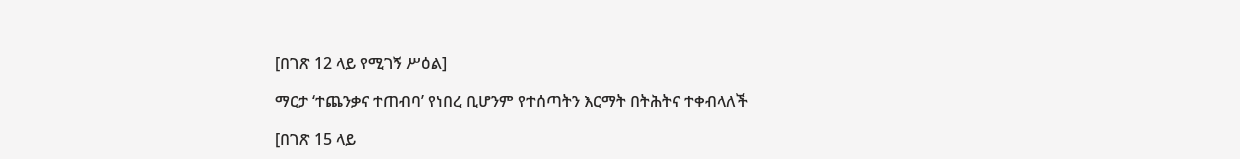[በገጽ 12 ላይ የሚገኝ ሥዕል]

ማርታ ‘ተጨንቃና ተጠብባ’ የነበረ ቢሆንም የተሰጣትን እርማት በትሕትና ተቀብላለች

[በገጽ 15 ላይ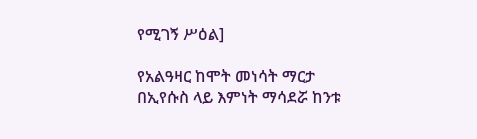የሚገኝ ሥዕል]

የአልዓዛር ከሞት መነሳት ማርታ በኢየሱስ ላይ እምነት ማሳደሯ ከንቱ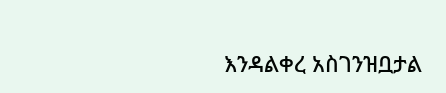እንዳልቀረ አስገንዝቧታል